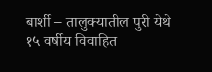बार्शी – तालुक्यातील पुरी येथे १५ वर्षीय विवाहित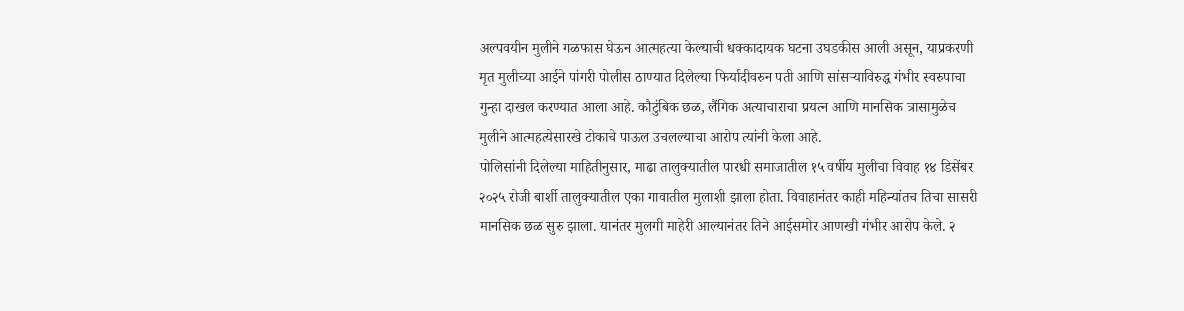अल्पवयीन मुलीने गळफास घेऊन आत्महत्या केल्याची धक्कादायक घटना उघडकीस आली असून, याप्रकरणी मृत मुलीच्या आईने पांगरी पोलीस ठाण्यात दिलेल्या फिर्यादीवरुन पती आणि सांसऱ्याविरुद्ध गंभीर स्वरुपाचा गुन्हा दाखल करण्यात आला आहे. कौटुंबिक छळ, लैंगिक अत्याचाराचा प्रयत्न आणि मानसिक त्रासामुळेच मुलीने आत्महत्येसारखे टोकाचे पाऊल उचलल्याचा आरोप त्यांनी केला आहे.
पोलिसांनी दिलेल्या माहितीनुसार, माढा तालुक्यातील पारधी समाजातील १५ वर्षीय मुलीचा विवाह १४ डिसेंबर २०२५ रोजी बार्शी तालुक्यातील एका गावातील मुलाशी झाला होता. विवाहानंतर काही महिन्यांतच तिचा सासरी मानसिक छळ सुरु झाला. यानंतर मुलगी माहेरी आल्यानंतर तिने आईसमोर आणखी गंभीर आरोप केले. २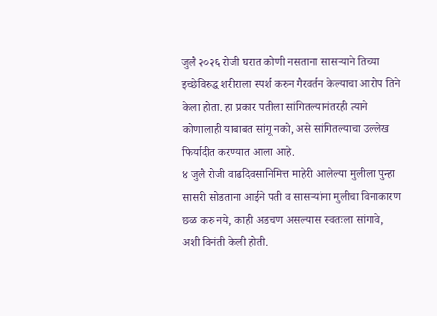जुलै २०२६ रोजी घरात कोणी नसताना सासऱ्याने तिच्या इच्छेविरुद्ध शरीराला स्पर्श करुन गैरवर्तन केल्याचा आरोप तिने केला होता. हा प्रकार पतीला सांगितल्यानंतरही त्याने कोणालाही याबाबत सांगू नको, असे सांगितल्याचा उल्लेख फिर्यादीत करण्यात आला आहे.
४ जुलै रोजी वाढदिवसानिमित्त माहेरी आलेल्या मुलीला पुन्हा सासरी सोडताना आईने पती व सासऱ्यांना मुलीचा विनाकारण छळ करु नये, काही अडचण असल्यास स्वतःला सांगावे, अशी विनंती केली होती.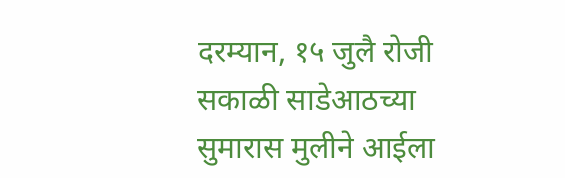दरम्यान, १५ जुलै रोजी सकाळी साडेआठच्या सुमारास मुलीने आईला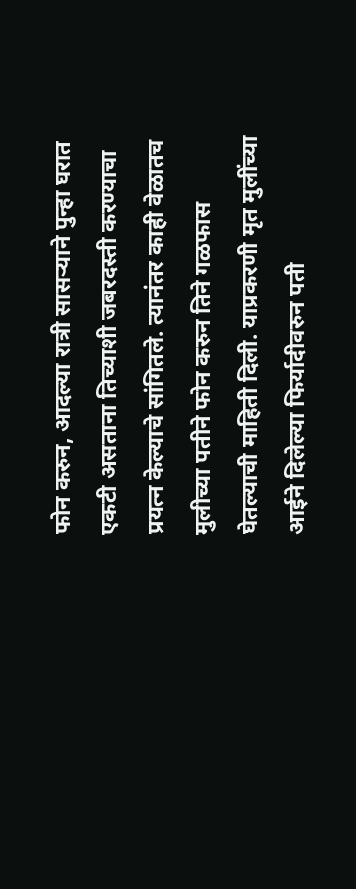फोन करुन, आदल्या रात्री सासऱ्याने पुन्हा घरात एकटी असताना तिच्याशी जबरदस्ती करण्याचा प्रयत्न केल्याचे सांगितले. त्यानंतर काही वेळातच मुलीच्या पतीने फोन करुन तिने गळफास घेतल्याची माहिती दिली. याप्रकरणी मृत मुलींच्या आईने दिलेल्या फिर्यादीवरुन पती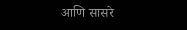आणि सासरे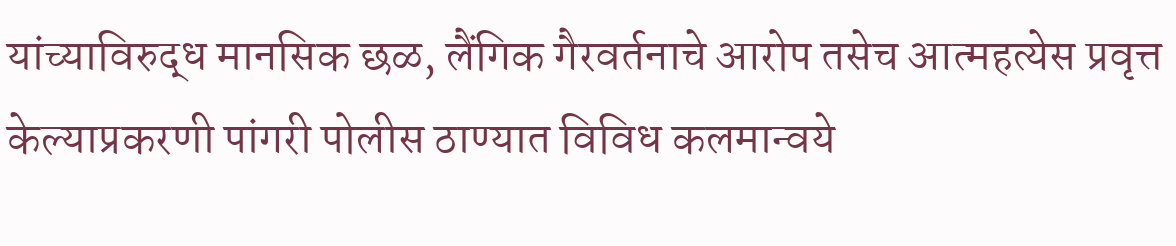यांच्याविरुद्ध मानसिक छळ, लैंगिक गैरवर्तनाचे आरोप तसेच आत्महत्येस प्रवृत्त केल्याप्रकरणी पांगरी पोलीस ठाण्यात विविध कलमान्वये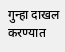गुन्हा दाखल करण्यात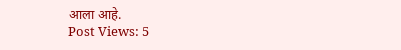आला आहे.
Post Views: 5